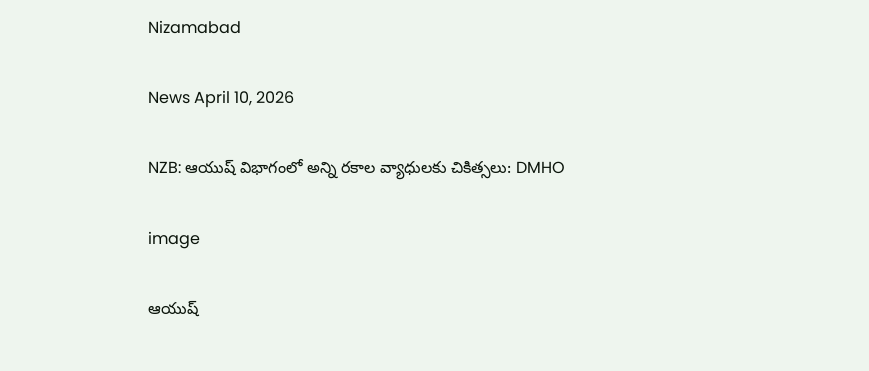Nizamabad

News April 10, 2026

NZB: ఆయుష్ విభాగంలో అన్ని రకాల వ్యాధులకు చికిత్సలు: DMHO

image

ఆయుష్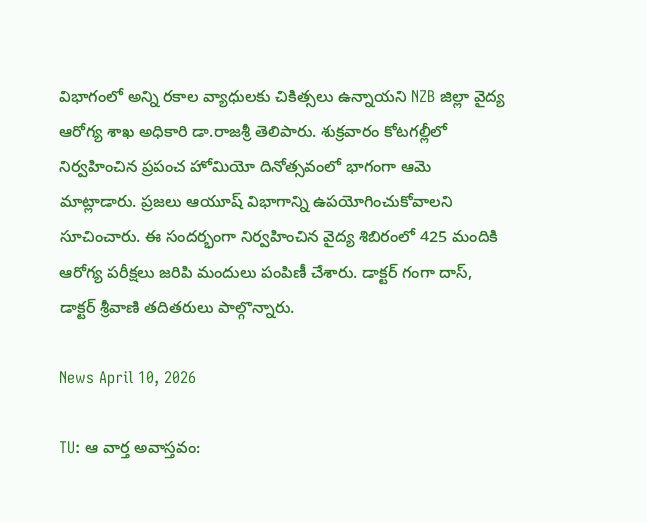విభాగంలో అన్ని రకాల వ్యాధులకు చికిత్సలు ఉన్నాయని NZB జిల్లా వైద్య ఆరోగ్య శాఖ అధికారి డా.రాజశ్రీ తెలిపారు. శుక్రవారం కోటగల్లీలో నిర్వహించిన ప్రపంచ హోమియో దినోత్సవంలో భాగంగా ఆమె మాట్లాడారు. ప్రజలు ఆయూష్ విభాగాన్ని ఉపయోగించుకోవాలని సూచించారు. ఈ సందర్భంగా నిర్వహించిన వైద్య శిబిరంలో 425 మందికి ఆరోగ్య పరీక్షలు జరిపి మందులు పంపిణీ చేశారు. డాక్టర్ గంగా దాస్, డాక్టర్ శ్రీవాణి తదితరులు పాల్గొన్నారు.

News April 10, 2026

TU: ఆ వార్త అవాస్తవం: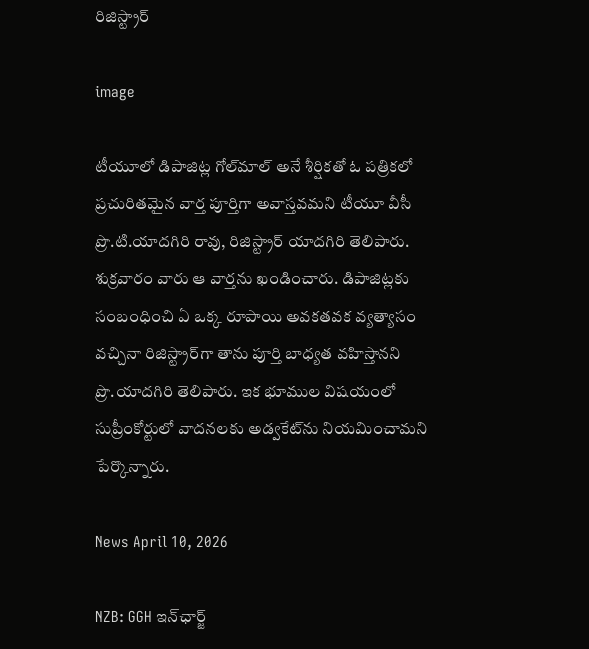రిజిస్ట్రార్

image

టీయూలో డిపాజిట్ల గోల్‌మాల్ అనే శీర్షికతో ఓ పత్రికలో ప్రచురితమైన వార్త పూర్తిగా అవాస్తవమని టీయూ వీసీ ప్రొ.టి.యాదగిరి రావు, రిజిస్ట్రార్ యాదగిరి తెలిపారు. శుక్రవారం వారు ఆ వార్తను ఖండించారు. డిపాజిట్లకు సంబంధించి ఏ ఒక్క రూపాయి అవకతవక వ్యత్యాసం వచ్చినా రిజిస్ట్రార్‌గా తాను పూర్తి బాధ్యత వహిస్తానని ప్రొ.యాదగిరి తెలిపారు. ఇక భూముల విషయంలో సుప్రీంకోర్టులో వాదనలకు అడ్వకేట్‌ను నియమించామని పేర్కొన్నారు.

News April 10, 2026

NZB: GGH ఇన్‌ఛార్జ్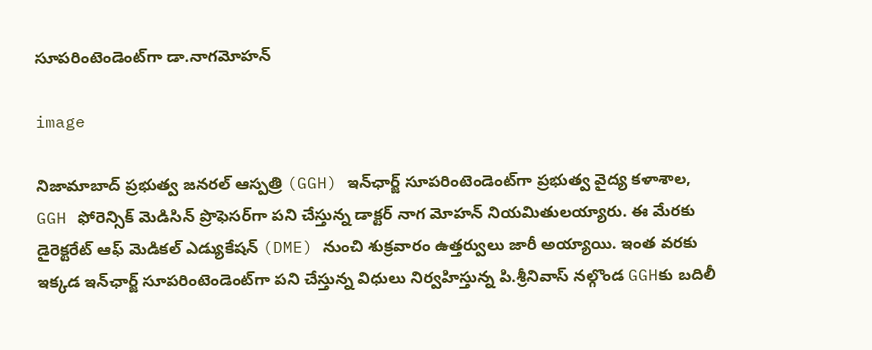సూపరింటెండెంట్‌గా డా.నాగమోహన్

image

నిజామాబాద్ ప్రభుత్వ జనరల్ ఆస్పత్రి (GGH) ఇన్‌ఛార్జ్ సూపరింటెండెంట్‌గా ప్రభుత్వ వైద్య కళాశాల, GGH ఫోరెన్సిక్ మెడిసిన్ ప్రొఫెసర్‌గా పని చేస్తున్న డాక్టర్ నాగ మోహన్ నియమితులయ్యారు. ఈ మేరకు డైరెక్టరేట్ ఆఫ్ మెడికల్ ఎడ్యుకేషన్ (DME) నుంచి శుక్రవారం ఉత్తర్వులు జారీ అయ్యాయి. ఇంత వరకు ఇక్కడ ఇన్‌ఛార్జ్ సూపరింటెండెంట్‌గా పని చేస్తున్న విధులు నిర్వహిస్తున్న పి.శ్రీనివాస్ నల్గొండ GGHకు బదిలీ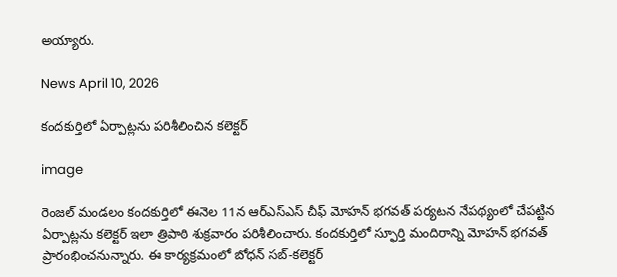అయ్యారు.

News April 10, 2026

కందకుర్తిలో ఏర్పాట్లను పరిశీలించిన కలెక్టర్

image

రెంజల్ మండలం కందకుర్తిలో ఈనెల 11న ఆర్‌ఎస్‌ఎస్ చీఫ్ మోహన్ భగవత్ పర్యటన నేపథ్యంలో చేపట్టిన ఏర్పాట్లను కలెక్టర్ ఇలా త్రిపాఠి శుక్రవారం పరిశీలించారు. కందకుర్తిలో స్ఫూర్తి మందిరాన్ని మోహన్ భగవత్ ప్రారంభించనున్నారు. ఈ కార్యక్రమంలో బోధన్ సబ్-కలెక్టర్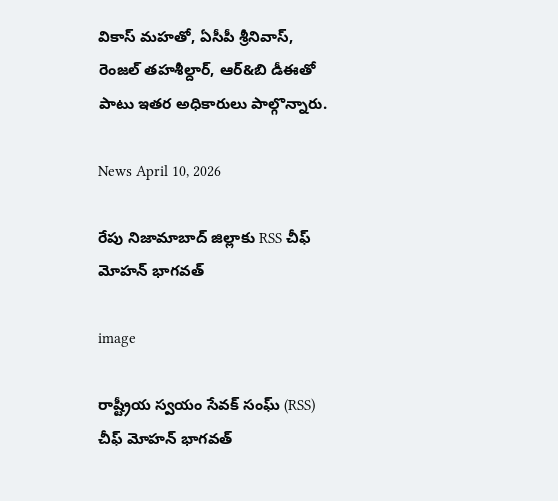వికాస్ మహతో, ఏసీపీ శ్రీనివాస్, రెంజల్ తహశీల్దార్, ఆర్&బి డీఈతో పాటు ఇతర అధికారులు పాల్గొన్నారు.

News April 10, 2026

రేపు నిజామాబాద్ జిల్లాకు RSS చీఫ్ మోహన్ భాగవత్

image

రాష్ట్రీయ స్వయం సేవక్ సంఘ్ (RSS) చీఫ్ మోహన్ భాగవత్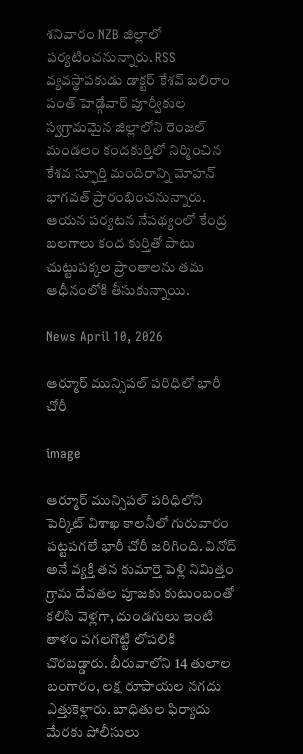శనివారం NZB జిల్లాలో పర్యటించనున్నారు. RSS వ్యవస్థాపకుడు డాక్టర్ కేశవ్ బలిరాం పంత్ హెడ్గేవార్ పూర్వీకుల స్వగ్రామమైన జిల్లాలోని రెంజల్ మండలం కందకుర్తిలో నిర్మించిన కేశవ స్ఫూర్తి మందిరాన్ని మోహన్ భాగవత్ ప్రారంభించనున్నారు. ఆయన పర్యటన నేపథ్యంలో కేంద్ర బలగాలు కంద కుర్తితో పాటు చుట్టుపక్కల ప్రాంతాలను తమ ఆధీనంలోకి తీసుకున్నాయి.

News April 10, 2026

ఆర్మూర్ మున్సిపల్ పరిధిలో భారీ చోరీ

image

ఆర్మూర్ మున్సిపల్ పరిధిలోని పెర్కిట్ విశాఖ కాలనీలో గురువారం పట్టపగలే భారీ చోరీ జరిగింది. వినోద్ అనే వ్యక్తి తన కుమార్తె పెళ్లి నిమిత్తం గ్రామ దేవతల పూజకు కుటుంబంతో కలిసి వెళ్లగా, దుండగులు ఇంటి తాళం పగలగొట్టి లోపలికి చొరబడ్డారు. బీరువాలోని 14 తులాల బంగారం, లక్ష రూపాయల నగదు ఎత్తుకెళ్లారు. బాధితుల ఫిర్యాదు మేరకు పోలీసులు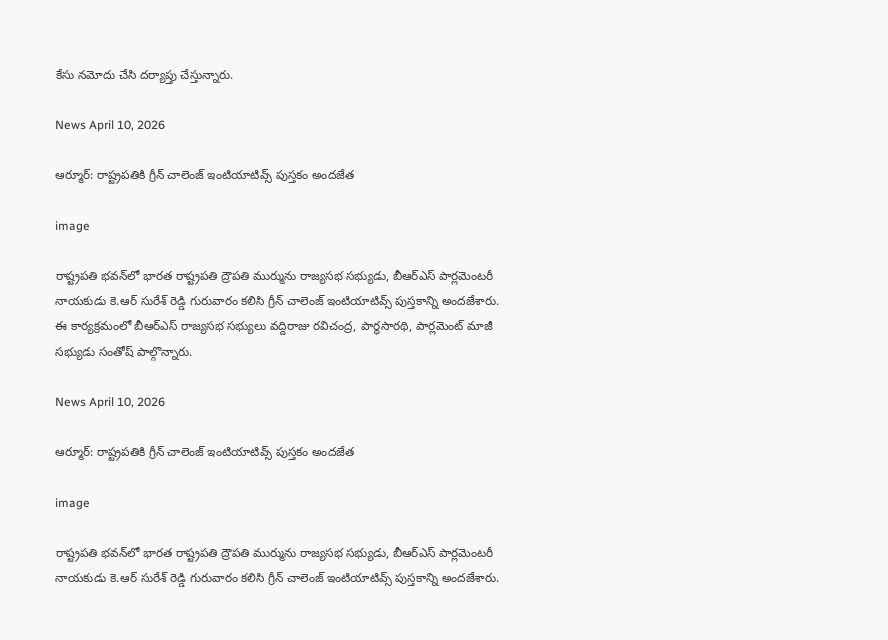కేసు నమోదు చేసి దర్యాప్తు చేస్తున్నారు.

News April 10, 2026

ఆర్మూర్: రాష్ట్రపతికి గ్రీన్ చాలెంజ్ ఇంటియాటివ్స్ పుస్తకం అందజేత

image

రాష్ట్రపతి భవన్‌లో భారత రాష్ట్రపతి ద్రౌపతి ముర్మును రాజ్యసభ సభ్యుడు, బీఆర్ఎస్ పార్లమెంటరీ నాయకుడు కె.ఆర్ సురేశ్ రెడ్డి గురువారం కలిసి గ్రీన్ చాలెంజ్ ఇంటియాటివ్స్ పుస్తకాన్ని అందజేశారు. ఈ కార్యక్రమంలో బీఆర్ఎస్ రాజ్యసభ సభ్యులు వద్దిరాజు రవిచంద్ర, పార్థసారథి, పార్లమెంట్ మాజీ సభ్యుడు సంతోష్ పాల్గొన్నారు.

News April 10, 2026

ఆర్మూర్: రాష్ట్రపతికి గ్రీన్ చాలెంజ్ ఇంటియాటివ్స్ పుస్తకం అందజేత

image

రాష్ట్రపతి భవన్‌లో భారత రాష్ట్రపతి ద్రౌపతి ముర్మును రాజ్యసభ సభ్యుడు, బీఆర్ఎస్ పార్లమెంటరీ నాయకుడు కె.ఆర్ సురేశ్ రెడ్డి గురువారం కలిసి గ్రీన్ చాలెంజ్ ఇంటియాటివ్స్ పుస్తకాన్ని అందజేశారు.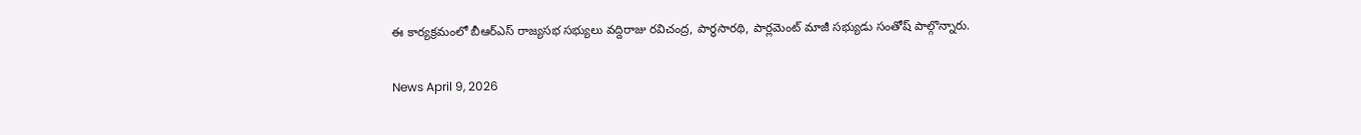ఈ కార్యక్రమంలో బీఆర్ఎస్ రాజ్యసభ సభ్యులు వద్దిరాజు రవిచంద్ర, పార్థసారథి, పార్లమెంట్ మాజీ సభ్యుడు సంతోష్ పాల్గొన్నారు.

News April 9, 2026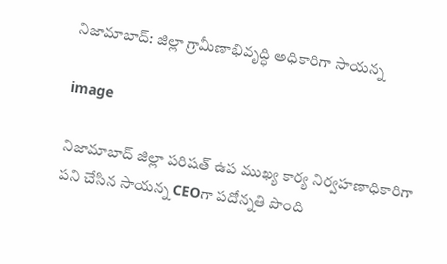నిజామాబాద్: జిల్లా గ్రామీణాభివృద్ధి అధికారిగా సాయన్న

image

నిజామాబాద్ జిల్లా పరిషత్ ఉప ముఖ్య కార్య నిర్వహణాధికారిగా పని చేసిన సాయన్న CEOగా పదోన్నతి పొంది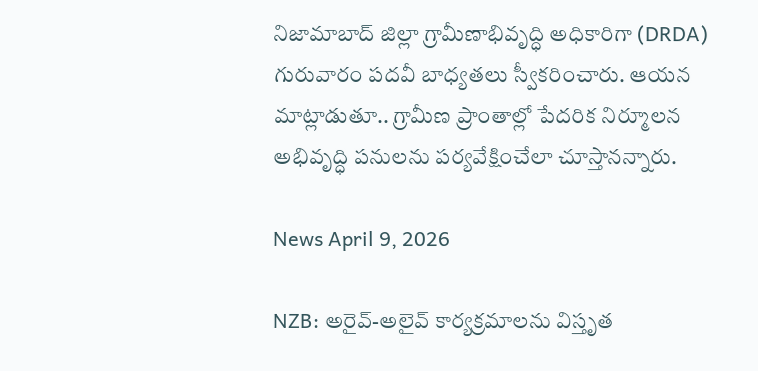నిజామాబాద్ జిల్లా గ్రామీణాభివృద్ధి అధికారిగా (DRDA) గురువారం పదవీ బాధ్యతలు స్వీకరించారు. ఆయన మాట్లాడుతూ.. గ్రామీణ ప్రాంతాల్లో పేదరిక నిర్మూలన అభివృద్ధి పనులను పర్యవేక్షించేలా చూస్తానన్నారు.

News April 9, 2026

NZB: అరైవ్-అలైవ్ కార్యక్రమాలను విస్తృత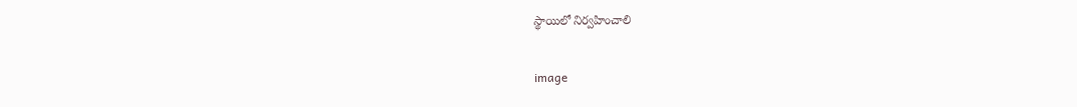స్థాయిలో నిర్వహించాలి

image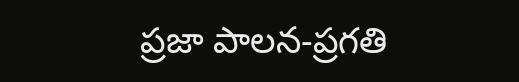ప్రజా పాలన-ప్రగతి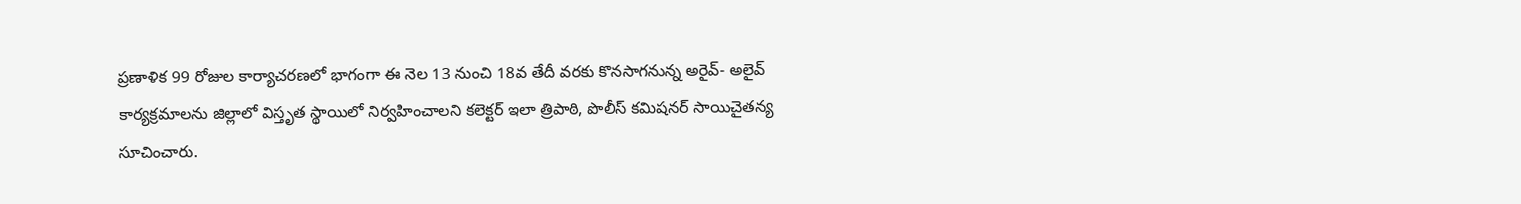ప్రణాళిక 99 రోజుల కార్యాచరణలో భాగంగా ఈ నెల 13 నుంచి 18వ తేదీ వరకు కొనసాగనున్న అరైవ్- అలైవ్ కార్యక్రమాలను జిల్లాలో విస్తృత స్థాయిలో నిర్వహించాలని కలెక్టర్ ఇలా త్రిపాఠి, పొలీస్ కమిషనర్ సాయిచైతన్య సూచించారు.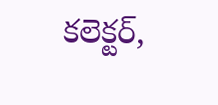కలెక్టర్,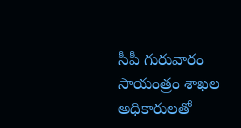సీపీ గురువారం సాయంత్రం శాఖల అధికారులతో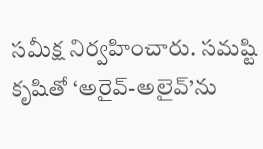సమీక్ష నిర్వహించారు. సమష్టి కృషితో ‘అరైవ్-అలైవ్’ను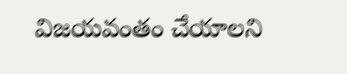విజయవంతం చేయాలని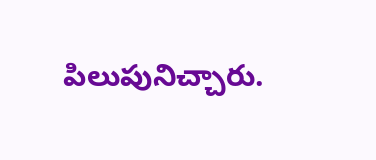పిలుపునిచ్చారు.